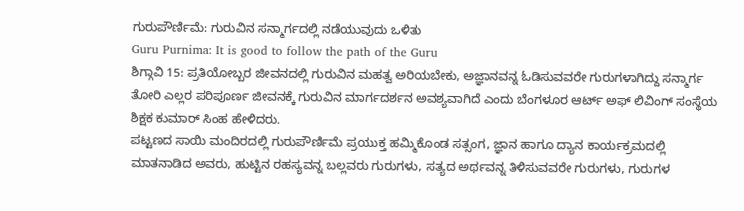ಗುರುಪೌರ್ಣಿಮೆ: ಗುರುವಿನ ಸನ್ಮಾರ್ಗದಲ್ಲಿ ನಡೆಯುವುದು ಒಳಿತು
Guru Purnima: It is good to follow the path of the Guru
ಶಿಗ್ಗಾವಿ 15: ಪ್ರತಿಯೋಬ್ಬರ ಜೀವನದಲ್ಲಿ ಗುರುವಿನ ಮಹತ್ವ ಅರಿಯಬೇಕು, ಅಜ್ಞಾನವನ್ನ ಓಡಿಸುವವರೇ ಗುರುಗಳಾಗಿದ್ದು ಸನ್ಮಾರ್ಗ ತೋರಿ ಎಲ್ಲರ ಪರಿಪೂರ್ಣ ಜೀವನಕ್ಕೆ ಗುರುವಿನ ಮಾರ್ಗದರ್ಶನ ಅವಶ್ಯವಾಗಿದೆ ಎಂದು ಬೆಂಗಳೂರ ಆರ್ಟ್ ಅಫ್ ಲಿವಿಂಗ್ ಸಂಸ್ಥೆಯ ಶಿಕ್ಷಕ ಕುಮಾರ್ ಸಿಂಹ ಹೇಳಿದರು.
ಪಟ್ಟಣದ ಸಾಯಿ ಮಂದಿರದಲ್ಲಿ ಗುರುಪೌರ್ಣಿಮೆ ಪ್ರಯುಕ್ತ ಹಮ್ಮಿಕೊಂಡ ಸತ್ಸಂಗ, ಜ್ಞಾನ ಹಾಗೂ ದ್ಯಾನ ಕಾರ್ಯಕ್ರಮದಲ್ಲಿ ಮಾತನಾಡಿದ ಅವರು, ಹುಟ್ಟಿನ ರಹಸ್ಯವನ್ನ ಬಲ್ಲವರು ಗುರುಗಳು, ಸತ್ಯದ ಅರ್ಥವನ್ನ ತಿಳಿಸುವವರೇ ಗುರುಗಳು, ಗುರುಗಳ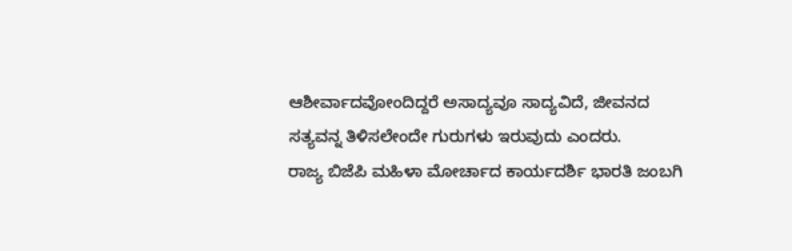ಆಶೀರ್ವಾದವೋಂದಿದ್ದರೆ ಅಸಾದ್ಯವೂ ಸಾದ್ಯವಿದೆ, ಜೀವನದ ಸತ್ಯವನ್ನ ತಿಳಿಸಲೇಂದೇ ಗುರುಗಳು ಇರುವುದು ಎಂದರು.
ರಾಜ್ಯ ಬಿಜೆಪಿ ಮಹಿಳಾ ಮೋರ್ಚಾದ ಕಾರ್ಯದರ್ಶಿ ಭಾರತಿ ಜಂಬಗಿ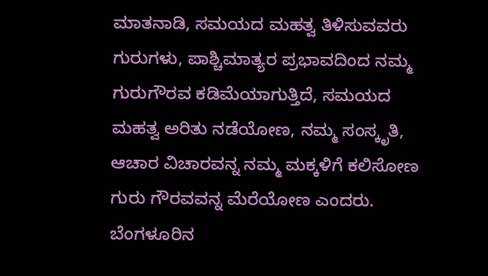ಮಾತನಾಡಿ, ಸಮಯದ ಮಹತ್ವ ತಿಳಿಸುವವರು ಗುರುಗಳು, ಪಾಶ್ಚಿಮಾತ್ಯರ ಪ್ರಭಾವದಿಂದ ನಮ್ಮ ಗುರುಗೌರವ ಕಡಿಮೆಯಾಗುತ್ತಿದೆ, ಸಮಯದ ಮಹತ್ವ ಅರಿತು ನಡೆಯೋಣ, ನಮ್ಮ ಸಂಸ್ಕೃತಿ, ಆಚಾರ ವಿಚಾರವನ್ನ ನಮ್ಮ ಮಕ್ಕಳಿಗೆ ಕಲಿಸೋಣ ಗುರು ಗೌರವವನ್ನ ಮೆರೆಯೋಣ ಎಂದರು.
ಬೆಂಗಳೂರಿನ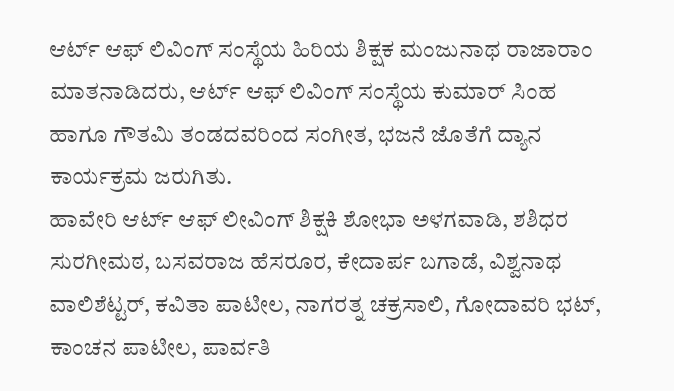ಆರ್ಟ್ ಆಫ್ ಲಿವಿಂಗ್ ಸಂಸ್ಥೆಯ ಹಿರಿಯ ಶಿಕ್ಷಕ ಮಂಜುನಾಥ ರಾಜಾರಾಂ ಮಾತನಾಡಿದರು, ಆರ್ಟ್ ಆಫ್ ಲಿವಿಂಗ್ ಸಂಸ್ಥೆಯ ಕುಮಾರ್ ಸಿಂಹ ಹಾಗೂ ಗೌತಮಿ ತಂಡದವರಿಂದ ಸಂಗೀತ, ಭಜನೆ ಜೊತೆಗೆ ದ್ಯಾನ ಕಾರ್ಯಕ್ರಮ ಜರುಗಿತು.
ಹಾವೇರಿ ಆರ್ಟ್ ಆಫ್ ಲೀವಿಂಗ್ ಶಿಕ್ಷಕಿ ಶೋಭಾ ಅಳಗವಾಡಿ, ಶಶಿಧರ ಸುರಗೀಮಠ, ಬಸವರಾಜ ಹೆಸರೂರ, ಕೇದಾರ್ಪ ಬಗಾಡೆ, ವಿಶ್ವನಾಥ ವಾಲಿಶೆಟ್ಟರ್, ಕವಿತಾ ಪಾಟೀಲ, ನಾಗರತ್ನ ಚಕ್ರಸಾಲಿ, ಗೋದಾವರಿ ಭಟ್, ಕಾಂಚನ ಪಾಟೀಲ, ಪಾರ್ವತಿ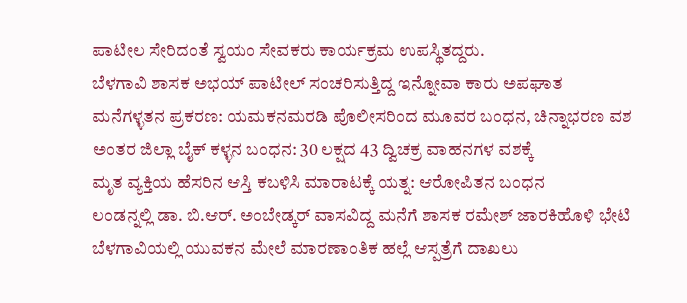ಪಾಟೀಲ ಸೇರಿದಂತೆ ಸ್ವಯಂ ಸೇವಕರು ಕಾರ್ಯಕ್ರಮ ಉಪಸ್ಥಿತದ್ದರು.
ಬೆಳಗಾವಿ ಶಾಸಕ ಅಭಯ್ ಪಾಟೀಲ್ ಸಂಚರಿಸುತ್ತಿದ್ದ ಇನ್ನೋವಾ ಕಾರು ಅಪಘಾತ
ಮನೆಗಳ್ಳತನ ಪ್ರಕರಣ: ಯಮಕನಮರಡಿ ಪೊಲೀಸರಿಂದ ಮೂವರ ಬಂಧನ, ಚಿನ್ನಾಭರಣ ವಶ
ಅಂತರ ಜಿಲ್ಲಾ ಬೈಕ್ ಕಳ್ಳನ ಬಂಧನ: 30 ಲಕ್ಷದ 43 ದ್ವಿಚಕ್ರ ವಾಹನಗಳ ವಶಕ್ಕೆ
ಮೃತ ವ್ಯಕ್ತಿಯ ಹೆಸರಿನ ಆಸ್ತಿ ಕಬಳಿಸಿ ಮಾರಾಟಕ್ಕೆ ಯತ್ನ: ಆರೋಪಿತನ ಬಂಧನ
ಲಂಡನ್ನಲ್ಲಿ ಡಾ. ಬಿ.ಆರ್. ಅಂಬೇಡ್ಕರ್ ವಾಸವಿದ್ದ ಮನೆಗೆ ಶಾಸಕ ರಮೇಶ್ ಜಾರಕಿಹೊಳಿ ಭೇಟಿ
ಬೆಳಗಾವಿಯಲ್ಲಿ ಯುವಕನ ಮೇಲೆ ಮಾರಣಾಂತಿಕ ಹಲ್ಲೆ ಆಸ್ಪತ್ರೆಗೆ ದಾಖಲು